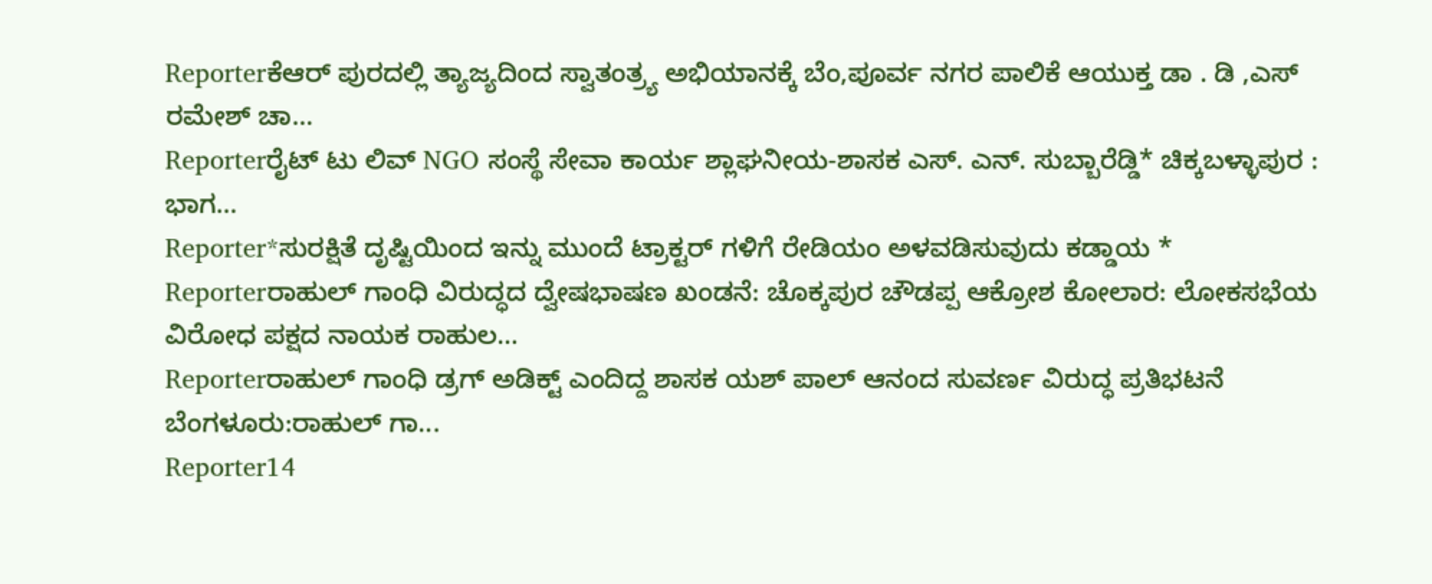Reporterಕೆಆರ್ ಪುರದಲ್ಲಿ ತ್ಯಾಜ್ಯದಿಂದ ಸ್ವಾತಂತ್ರ್ಯ ಅಭಿಯಾನಕ್ಕೆ ಬೆಂ,ಪೂರ್ವ ನಗರ ಪಾಲಿಕೆ ಆಯುಕ್ತ ಡಾ . ಡಿ ,ಎಸ್ ರಮೇಶ್ ಚಾ...
Reporterರೈಟ್ ಟು ಲಿವ್ NGO ಸಂಸ್ಥೆ ಸೇವಾ ಕಾರ್ಯ ಶ್ಲಾಘನೀಯ-ಶಾಸಕ ಎಸ್. ಎನ್. ಸುಬ್ಬಾರೆಡ್ಡಿ* ಚಿಕ್ಕಬಳ್ಳಾಪುರ : ಭಾಗ...
Reporter*ಸುರಕ್ಷಿತೆ ದೃಷ್ಟಿಯಿಂದ ಇನ್ನು ಮುಂದೆ ಟ್ರಾಕ್ಟರ್ ಗಳಿಗೆ ರೇಡಿಯಂ ಅಳವಡಿಸುವುದು ಕಡ್ಡಾಯ *
Reporterರಾಹುಲ್ ಗಾಂಧಿ ವಿರುದ್ಧದ ದ್ವೇಷಭಾಷಣ ಖಂಡನೆ: ಚೊಕ್ಕಪುರ ಚೌಡಪ್ಪ ಆಕ್ರೋಶ ಕೋಲಾರ: ಲೋಕಸಭೆಯ ವಿರೋಧ ಪಕ್ಷದ ನಾಯಕ ರಾಹುಲ...
Reporterರಾಹುಲ್ ಗಾಂಧಿ ಡ್ರಗ್ ಅಡಿಕ್ಟ್ ಎಂದಿದ್ದ ಶಾಸಕ ಯಶ್ ಪಾಲ್ ಆನಂದ ಸುವರ್ಣ ವಿರುದ್ಧ ಪ್ರತಿಭಟನೆ ಬೆಂಗಳೂರು:ರಾಹುಲ್ ಗಾ...
Reporter14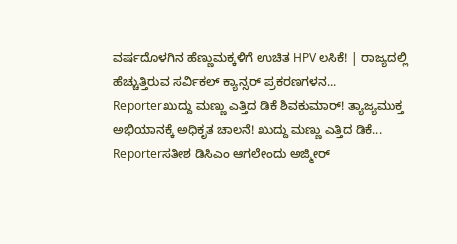ವರ್ಷದೊಳಗಿನ ಹೆಣ್ಣುಮಕ್ಕಳಿಗೆ ಉಚಿತ HPV ಲಸಿಕೆ! | ರಾಜ್ಯದಲ್ಲಿ ಹೆಚ್ಚುತ್ತಿರುವ ಸರ್ವಿಕಲ್ ಕ್ಯಾನ್ಸರ್ ಪ್ರಕರಣಗಳನ...
Reporterಖುದ್ದು ಮಣ್ಣು ಎತ್ತಿದ ಡಿಕೆ ಶಿವಕುಮಾರ್! ತ್ಯಾಜ್ಯಮುಕ್ತ ಅಭಿಯಾನಕ್ಕೆ ಅಧಿಕೃತ ಚಾಲನೆ! ಖುದ್ದು ಮಣ್ಣು ಎತ್ತಿದ ಡಿಕೆ...
Reporterಸತೀಶ ಡಿಸಿಎಂ ಆಗಲೇಂದು ಅಜ್ಮೀರ್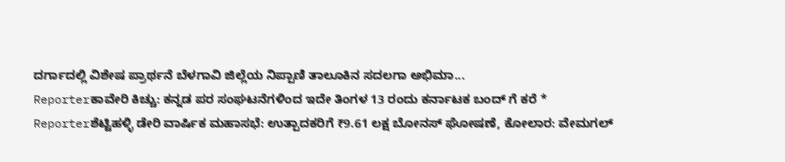ದರ್ಗಾದಲ್ಲಿ ವಿಶೇಷ ಪ್ರಾರ್ಥನೆ ಬೆಳಗಾವಿ ಜಿಲ್ಲೆಯ ನಿಪ್ಪಾಣಿ ತಾಲೂಕಿನ ಸದಲಗಾ ಅಭಿಮಾ...
Reporterಕಾವೇರಿ ಕಿಚ್ಚು: ಕನ್ನಡ ಪರ ಸಂಘಟನೆಗಳಿಂದ ಇದೇ ತಿಂಗಳ 13 ರಂದು ಕರ್ನಾಟಕ ಬಂದ್ ಗೆ ಕರೆ *
Reporterಶೆಟ್ಟಿಹಳ್ಳಿ ಡೇರಿ ವಾರ್ಷಿಕ ಮಹಾಸಭೆ: ಉತ್ಪಾದಕರಿಗೆ ₹9.61 ಲಕ್ಷ ಬೋನಸ್ ಘೋಷಣೆ, ಕೋಲಾರ: ವೇಮಗಲ್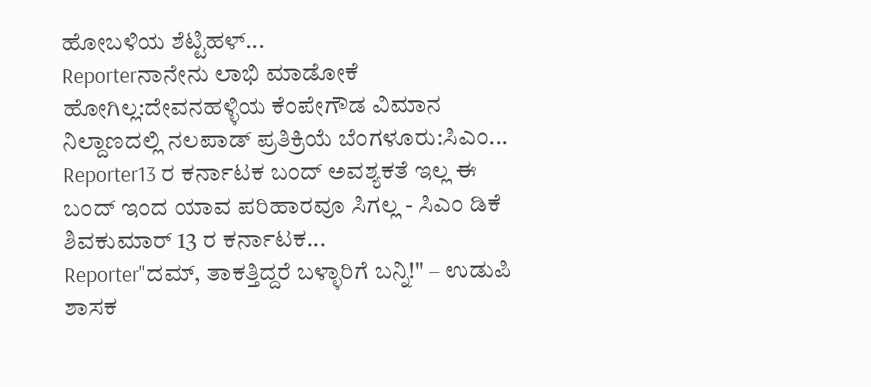ಹೋಬಳಿಯ ಶೆಟ್ಟಿಹಳ್...
Reporterನಾನೇನು ಲಾಭಿ ಮಾಡೋಕೆ ಹೋಗಿಲ್ಲ:ದೇವನಹಳ್ಳಿಯ ಕೆಂಪೇಗೌಡ ವಿಮಾನ ನಿಲ್ದಾಣದಲ್ಲಿ ನಲಪಾಡ್ ಪ್ರತಿಕ್ರಿಯೆ ಬೆಂಗಳೂರು:ಸಿಎಂ...
Reporter13 ರ ಕರ್ನಾಟಕ ಬಂದ್ ಅವಶ್ಯಕತೆ ಇಲ್ಲ ಈ ಬಂದ್ ಇಂದ ಯಾವ ಪರಿಹಾರವೂ ಸಿಗಲ್ಲ - ಸಿಎಂ ಡಿಕೆ ಶಿವಕುಮಾರ್ 13 ರ ಕರ್ನಾಟಕ...
Reporter"ದಮ್, ತಾಕತ್ತಿದ್ದರೆ ಬಳ್ಳಾರಿಗೆ ಬನ್ನಿ!" – ಉಡುಪಿ ಶಾಸಕ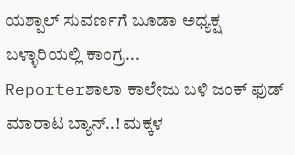ಯಶ್ಪಾಲ್ ಸುವರ್ಣಗೆ ಬೂಡಾ ಅಧ್ಯಕ್ಷ ಬಳ್ಳಾರಿಯಲ್ಲಿ ಕಾಂಗ್ರ...
Reporterಶಾಲಾ ಕಾಲೇಜು ಬಳಿ ಜಂಕ್ ಫುಡ್ ಮಾರಾಟ ಬ್ಯಾನ್..! ಮಕ್ಕಳ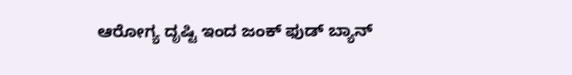ಆರೋಗ್ಯ ದೃಷ್ಟಿ ಇಂದ ಜಂಕ್ ಫುಡ್ ಬ್ಯಾನ್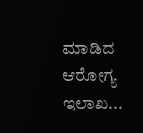ಮಾಡಿದ ಆರೋಗ್ಯ ಇಲಾಖ...